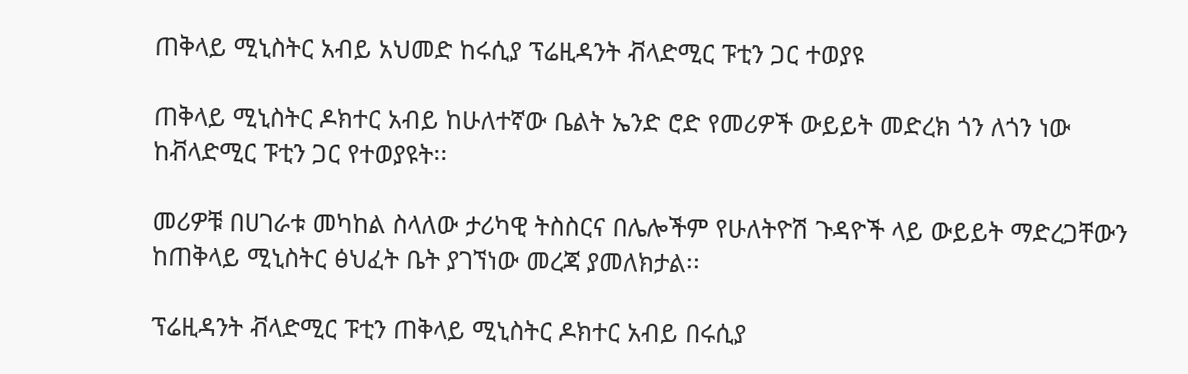ጠቅላይ ሚኒስትር አብይ አህመድ ከሩሲያ ፕሬዚዳንት ቭላድሚር ፑቲን ጋር ተወያዩ

ጠቅላይ ሚኒስትር ዶክተር አብይ ከሁለተኛው ቤልት ኤንድ ሮድ የመሪዎች ውይይት መድረክ ጎን ለጎን ነው ከቭላድሚር ፑቲን ጋር የተወያዩት፡፡

መሪዎቹ በሀገራቱ መካከል ስላለው ታሪካዊ ትስስርና በሌሎችም የሁለትዮሽ ጉዳዮች ላይ ውይይት ማድረጋቸውን ከጠቅላይ ሚኒስትር ፅህፈት ቤት ያገኘነው መረጃ ያመለክታል፡፡

ፕሬዚዳንት ቭላድሚር ፑቲን ጠቅላይ ሚኒስትር ዶክተር አብይ በሩሲያ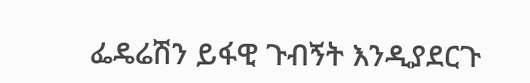ፌዴሬሽን ይፋዊ ጉብኝት እንዲያደርጉ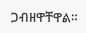ጋብዘዋቸዋል።